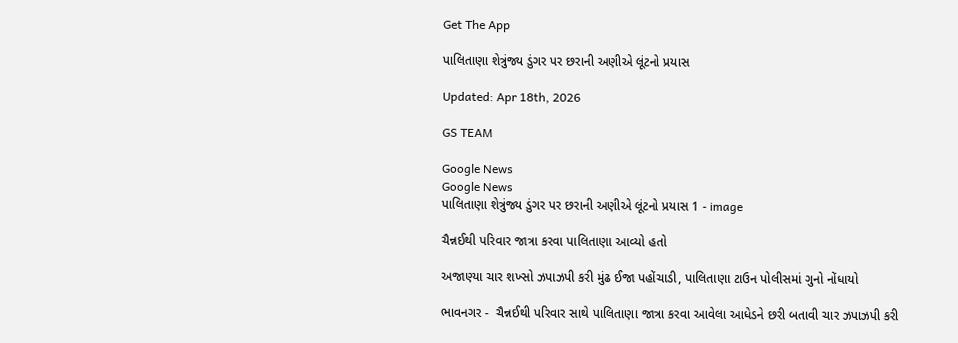Get The App

પાલિતાણા શેત્રુંજ્ય ડુંગર પર છરાની અણીએ લૂંટનો પ્રયાસ

Updated: Apr 18th, 2026

GS TEAM

Google News
Google News
પાલિતાણા શેત્રુંજ્ય ડુંગર પર છરાની અણીએ લૂંટનો પ્રયાસ 1 - image

ચૈન્નઈથી પરિવાર જાત્રા કરવા પાલિતાણા આવ્યો હતો

અજાણ્યા ચાર શખ્સો ઝપાઝપી કરી મુંઢ ઈજા પહોંચાડી, પાલિતાણા ટાઉન પોલીસમાં ગુનો નોંધાયો

ભાવનગર -  ચૈન્નઈથી પરિવાર સાથે પાલિતાણા જાત્રા કરવા આવેલા આધેડને છરી બતાવી ચાર ઝપાઝપી કરી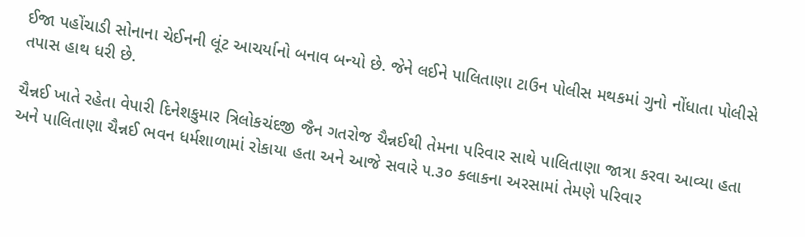ઈજા પહોંચાડી સોનાના ચેઈનની લૂંટ આચર્યાનો બનાવ બન્યો છે. જેને લઈને પાલિતાણા ટાઉન પોલીસ મથકમાં ગુનો નોંધાતા પોલીસે તપાસ હાથ ધરી છે.

ચૈન્નઈ ખાતે રહેતા વેપારી દિનેશકુમાર ત્રિલોકચંદજી જૈન ગતરોજ ચૈન્નઈથી તેમના પરિવાર સાથે પાલિતાણા જાત્રા કરવા આવ્યા હતા અને પાલિતાણા ચૈન્નઈ ભવન ધર્મશાળામાં રોકાયા હતા અને આજે સવારે ૫.૩૦ કલાકના અરસામાં તેમણે પરિવાર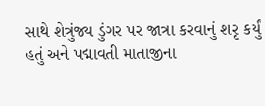સાથે શેત્રુંજ્ય ડુંગર પર જાત્રા કરવાનું શરૃ કર્યું હતું અને પદ્માવતી માતાજીના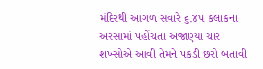મંદિરથી આગળ સવારે ૬.૪૫ કલાકના અરસામાં પહોંચતા અજાણ્યા ચાર શખ્સોએ આવી તેમને પકડી છરો બતાવી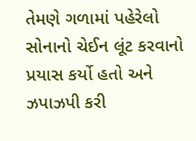તેમણે ગળામાં પહેરેલો સોનાનો ચેઈન લૂંટ કરવાનો પ્રયાસ કર્યો હતો અને ઝપાઝપી કરી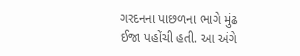ગરદનના પાછળના ભાગે મુંઢ ઈજા પહોંચી હતી. આ અંગે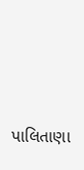પાલિતાણા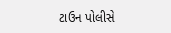ટાઉન પોલીસે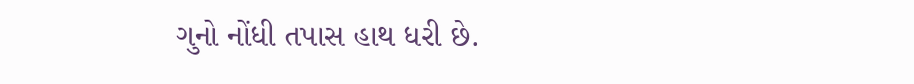ગુનો નોંધી તપાસ હાથ ધરી છે.